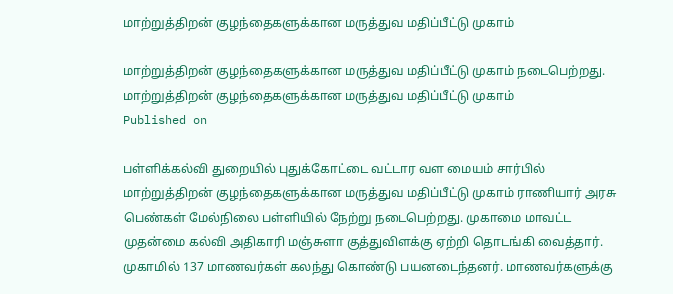மாற்றுத்திறன் குழந்தைகளுக்கான மருத்துவ மதிப்பீட்டு முகாம்

மாற்றுத்திறன் குழந்தைகளுக்கான மருத்துவ மதிப்பீட்டு முகாம் நடைபெற்றது.
மாற்றுத்திறன் குழந்தைகளுக்கான மருத்துவ மதிப்பீட்டு முகாம்
Published on

பள்ளிக்கல்வி துறையில் புதுக்கோட்டை வட்டார வள மையம் சார்பில் மாற்றுத்திறன் குழந்தைகளுக்கான மருத்துவ மதிப்பீட்டு முகாம் ராணியார் அரசு பெண்கள் மேல்நிலை பள்ளியில் நேற்று நடைபெற்றது. முகாமை மாவட்ட முதன்மை கல்வி அதிகாரி மஞ்சுளா குத்துவிளக்கு ஏற்றி தொடங்கி வைத்தார். முகாமில் 137 மாணவர்கள் கலந்து கொண்டு பயனடைந்தனர். மாணவர்களுக்கு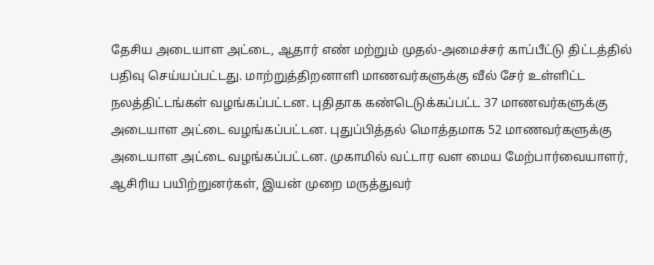தேசிய அடையாள அட்டை, ஆதார் எண் மற்றும் முதல்-அமைச்சர் காப்பீட்டு திட்டத்தில் பதிவு செய்யப்பட்டது. மாற்றுத்திறனாளி மாணவர்களுக்கு வீல் சேர் உள்ளிட்ட நலத்திட்டங்கள் வழங்கப்பட்டன. புதிதாக கண்டெடுக்கப்பட்ட 37 மாணவர்களுக்கு அடையாள அட்டை வழங்கப்பட்டன. புதுப்பித்தல் மொத்தமாக 52 மாணவர்களுக்கு அடையாள அட்டை வழங்கப்பட்டன. முகாமில் வட்டார வள மைய மேற்பார்வையாளர், ஆசிரிய பயிற்றுனர்கள், இயன் முறை மருத்துவர்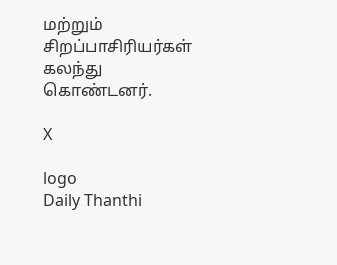மற்றும் சிறப்பாசிரியர்கள் கலந்து கொண்டனர்.

X

logo
Daily Thanthi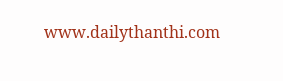www.dailythanthi.com